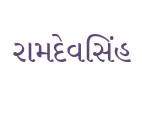રામદેવસિંહ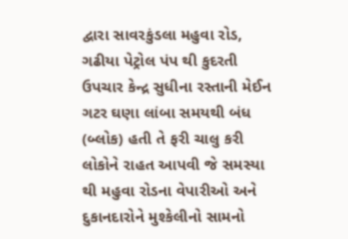દ્વારા સાવરકુંડલા મહુવા રોડ, ગઢીયા પેટ્રોલ પંપ થી કુદરતી ઉપચાર કેન્દ્ર સુધીના રસ્તાની મેઈન ગટર ઘણા લાંબા સમયથી બંધ (બ્લોક) હતી તે ફરી ચાલુ કરી લોકોને રાહત આપવી જે સમસ્યા થી મહુવા રોડના વેપારીઓ અને દુકાનદારોને મુશ્કેલીનો સામનો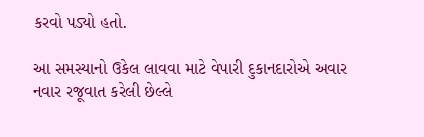કરવો પડ્યો હતો.

આ સમસ્યાનો ઉકેલ લાવવા માટે વેપારી દુકાનદારોએ અવાર નવાર રજૂવાત કરેલી છેલ્લે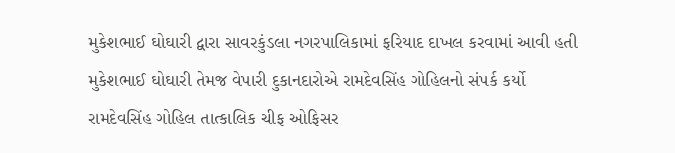મુકેશભાઈ ઘોઘારી દ્વારા સાવરકુંડલા નગરપાલિકામાં ફરિયાદ દાખલ કરવામાં આવી હતી મુકેશભાઈ ઘોઘારી તેમજ વેપારી દુકાનદારોએ રામદેવસિંહ ગોહિલનો સંપર્ક કર્યો
રામદેવસિંહ ગોહિલ તાત્કાલિક ચીફ ઓફિસર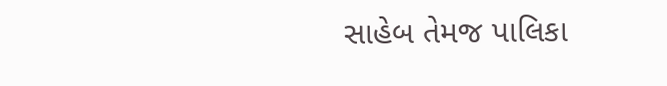સાહેબ તેમજ પાલિકા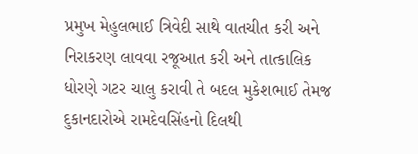પ્રમુખ મેહુલભાઈ ત્રિવેદી સાથે વાતચીત કરી અને નિરાકરણ લાવવા રજૂઆત કરી અને તાત્કાલિક ધોરણે ગટર ચાલુ કરાવી તે બદલ મુકેશભાઈ તેમજ દુકાનદારોએ રામદેવસિંહનો દિલથી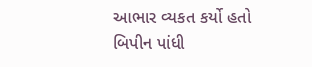આભાર વ્યકત કર્યો હતો
બિપીન પાંધી